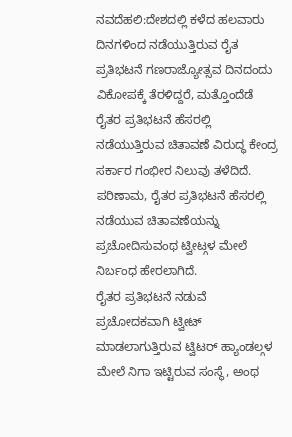ನವದೆಹಲಿ:ದೇಶದಲ್ಲಿ ಕಳೆದ ಹಲವಾರು ದಿನಗಳಿಂದ ನಡೆಯುತ್ತಿರುವ ರೈತ ಪ್ರತಿಭಟನೆ ಗಣರಾಜ್ಯೋತ್ಸವ ದಿನದಂದು ವಿಕೋಪಕ್ಕೆ ತೆರಳಿದ್ದರೆ, ಮತ್ತೊಂದೆಡೆ ರೈತರ ಪ್ರತಿಭಟನೆ ಹೆಸರಲ್ಲಿ ನಡೆಯುತ್ತಿರುವ ಚಿತಾವಣೆ ವಿರುದ್ಧ ಕೇಂದ್ರ ಸರ್ಕಾರ ಗಂಭೀರ ನಿಲುವು ತಳೆದಿದೆ. ಪರಿಣಾಮ, ರೈತರ ಪ್ರತಿಭಟನೆ ಹೆಸರಲ್ಲಿ ನಡೆಯುವ ಚಿತಾವಣೆಯನ್ನು ಪ್ರಚೋದಿಸುವಂಥ ಟ್ವೀಟ್ಗಳ ಮೇಲೆ ನಿರ್ಬಂಧ ಹೇರಲಾಗಿದೆ.
ರೈತರ ಪ್ರತಿಭಟನೆ ನಡುವೆ ಪ್ರಚೋದಕವಾಗಿ ಟ್ವೀಟ್ ಮಾಡಲಾಗುತ್ತಿರುವ ಟ್ವಿಟರ್ ಹ್ಯಾಂಡಲ್ಗಳ ಮೇಲೆ ನಿಗಾ ಇಟ್ಟಿರುವ ಸಂಸ್ಥೆ, ಅಂಥ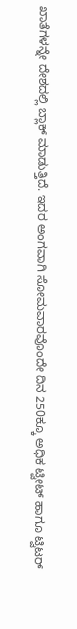ಖಾತೆಗಳನ್ನೇ ದೇಶದಲ್ಲಿ ಬ್ಲಾಕ್ ಮಾಡುತ್ತಿದೆ. ಇದರ ಅಂಗವಾಗಿ ಸೋಮವಾರವೊಂದೇ ದಿನ 250ಕ್ಕೂ ಅಧಿಕ ಟ್ವೀಟ್ ಹಾಗೂ ಟ್ವಿಟರ್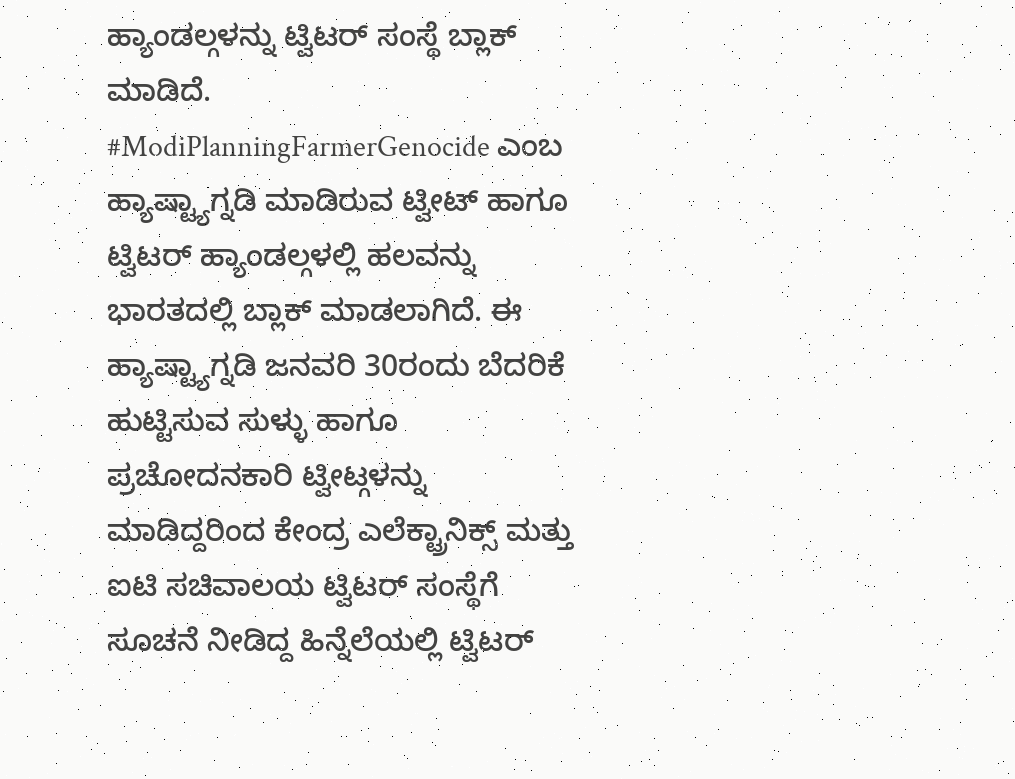ಹ್ಯಾಂಡಲ್ಗಳನ್ನು ಟ್ವಿಟರ್ ಸಂಸ್ಥೆ ಬ್ಲಾಕ್ ಮಾಡಿದೆ. #ModiPlanningFarmerGenocide ಎಂಬ ಹ್ಯಾಷ್ಟ್ಯಾಗ್ನಡಿ ಮಾಡಿರುವ ಟ್ವೀಟ್ ಹಾಗೂ ಟ್ವಿಟರ್ ಹ್ಯಾಂಡಲ್ಗಳಲ್ಲಿ ಹಲವನ್ನು ಭಾರತದಲ್ಲಿ ಬ್ಲಾಕ್ ಮಾಡಲಾಗಿದೆ. ಈ ಹ್ಯಾಷ್ಟ್ಯಾಗ್ನಡಿ ಜನವರಿ 30ರಂದು ಬೆದರಿಕೆ ಹುಟ್ಟಿಸುವ ಸುಳ್ಳು ಹಾಗೂ ಪ್ರಚೋದನಕಾರಿ ಟ್ವೀಟ್ಗಳನ್ನು ಮಾಡಿದ್ದರಿಂದ ಕೇಂದ್ರ ಎಲೆಕ್ಟ್ರಾನಿಕ್ಸ್ ಮತ್ತು ಐಟಿ ಸಚಿವಾಲಯ ಟ್ವಿಟರ್ ಸಂಸ್ಥೆಗೆ ಸೂಚನೆ ನೀಡಿದ್ದ ಹಿನ್ನೆಲೆಯಲ್ಲಿ ಟ್ವಿಟರ್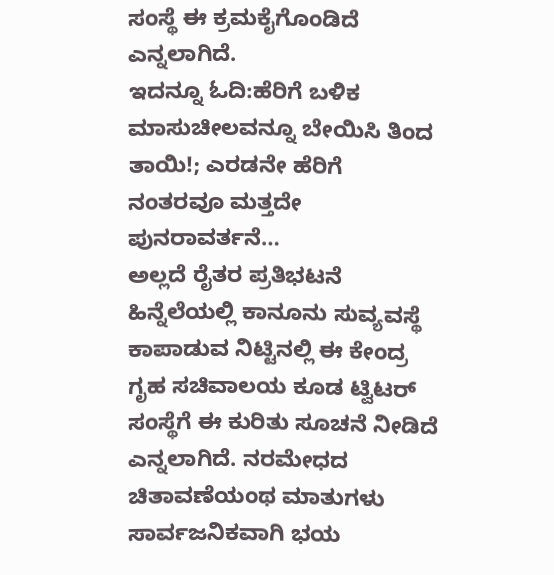ಸಂಸ್ಥೆ ಈ ಕ್ರಮಕೈಗೊಂಡಿದೆ ಎನ್ನಲಾಗಿದೆ.
ಇದನ್ನೂ ಓದಿ:ಹೆರಿಗೆ ಬಳಿಕ ಮಾಸುಚೀಲವನ್ನೂ ಬೇಯಿಸಿ ತಿಂದ ತಾಯಿ!; ಎರಡನೇ ಹೆರಿಗೆ ನಂತರವೂ ಮತ್ತದೇ ಪುನರಾವರ್ತನೆ…
ಅಲ್ಲದೆ ರೈತರ ಪ್ರತಿಭಟನೆ ಹಿನ್ನೆಲೆಯಲ್ಲಿ ಕಾನೂನು ಸುವ್ಯವಸ್ಥೆ ಕಾಪಾಡುವ ನಿಟ್ಟಿನಲ್ಲಿ ಈ ಕೇಂದ್ರ ಗೃಹ ಸಚಿವಾಲಯ ಕೂಡ ಟ್ವಿಟರ್ ಸಂಸ್ಥೆಗೆ ಈ ಕುರಿತು ಸೂಚನೆ ನೀಡಿದೆ ಎನ್ನಲಾಗಿದೆ. ನರಮೇಧದ ಚಿತಾವಣೆಯಂಥ ಮಾತುಗಳು ಸಾರ್ವಜನಿಕವಾಗಿ ಭಯ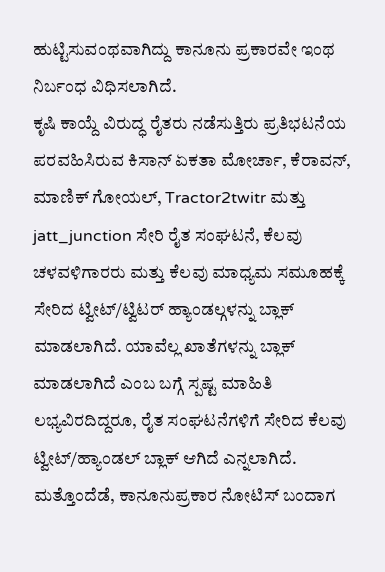ಹುಟ್ಟಿಸುವಂಥವಾಗಿದ್ದು ಕಾನೂನು ಪ್ರಕಾರವೇ ಇಂಥ ನಿರ್ಬಂಧ ವಿಧಿಸಲಾಗಿದೆ.
ಕೃಷಿ ಕಾಯ್ದೆ ವಿರುದ್ಧ ರೈತರು ನಡೆಸುತ್ತಿರು ಪ್ರತಿಭಟನೆಯ ಪರವಹಿಸಿರುವ ಕಿಸಾನ್ ಏಕತಾ ಮೋರ್ಚಾ, ಕೆರಾವನ್, ಮಾಣಿಕ್ ಗೋಯಲ್, Tractor2twitr ಮತ್ತು jatt_junction ಸೇರಿ ರೈತ ಸಂಘಟನೆ, ಕೆಲವು ಚಳವಳಿಗಾರರು ಮತ್ತು ಕೆಲವು ಮಾಧ್ಯಮ ಸಮೂಹಕ್ಕೆ ಸೇರಿದ ಟ್ವೀಟ್/ಟ್ವಿಟರ್ ಹ್ಯಾಂಡಲ್ಗಳನ್ನು ಬ್ಲಾಕ್ ಮಾಡಲಾಗಿದೆ. ಯಾವೆಲ್ಲ ಖಾತೆಗಳನ್ನು ಬ್ಲಾಕ್ ಮಾಡಲಾಗಿದೆ ಎಂಬ ಬಗ್ಗೆ ಸ್ಪಷ್ಟ ಮಾಹಿತಿ ಲಭ್ಯವಿರದಿದ್ದರೂ, ರೈತ ಸಂಘಟನೆಗಳಿಗೆ ಸೇರಿದ ಕೆಲವು ಟ್ವೀಟ್/ಹ್ಯಾಂಡಲ್ ಬ್ಲಾಕ್ ಆಗಿದೆ ಎನ್ನಲಾಗಿದೆ. ಮತ್ತೊಂದೆಡೆ, ಕಾನೂನುಪ್ರಕಾರ ನೋಟಿಸ್ ಬಂದಾಗ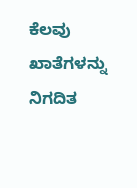ಕೆಲವು ಖಾತೆಗಳನ್ನು ನಿಗದಿತ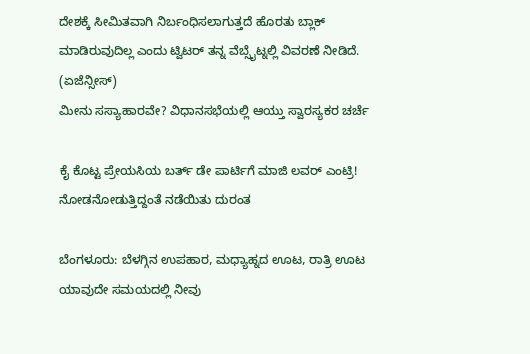ದೇಶಕ್ಕೆ ಸೀಮಿತವಾಗಿ ನಿರ್ಬಂಧಿಸಲಾಗುತ್ತದೆ ಹೊರತು ಬ್ಲಾಕ್ ಮಾಡಿರುವುದಿಲ್ಲ ಎಂದು ಟ್ವಿಟರ್ ತನ್ನ ವೆಬ್ಸೈಟ್ನಲ್ಲಿ ವಿವರಣೆ ನೀಡಿದೆ. (ಏಜೆನ್ಸೀಸ್)
ಮೀನು ಸಸ್ಯಾಹಾರವೇ? ವಿಧಾನಸಭೆಯಲ್ಲಿ ಆಯ್ತು ಸ್ವಾರಸ್ಯಕರ ಚರ್ಚೆ

ಕೈ ಕೊಟ್ಟ ಪ್ರೇಯಸಿಯ ಬರ್ತ್ ಡೇ ಪಾರ್ಟಿಗೆ ಮಾಜಿ ಲವರ್ ಎಂಟ್ರಿ! ನೋಡನೋಡುತ್ತಿದ್ದಂತೆ ನಡೆಯಿತು ದುರಂತ

ಬೆಂಗಳೂರು: ಬೆಳಗ್ಗಿನ ಉಪಹಾರ, ಮಧ್ಯಾಹ್ನದ ಊಟ, ರಾತ್ರಿ ಊಟ ಯಾವುದೇ ಸಮಯದಲ್ಲಿ ನೀವು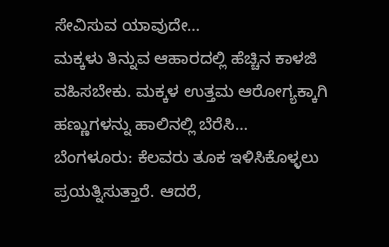ಸೇವಿಸುವ ಯಾವುದೇ…
ಮಕ್ಕಳು ತಿನ್ನುವ ಆಹಾರದಲ್ಲಿ ಹೆಚ್ಚಿನ ಕಾಳಜಿ ವಹಿಸಬೇಕು. ಮಕ್ಕಳ ಉತ್ತಮ ಆರೋಗ್ಯಕ್ಕಾಗಿ ಹಣ್ಣುಗಳನ್ನು ಹಾಲಿನಲ್ಲಿ ಬೆರೆಸಿ…
ಬೆಂಗಳೂರು: ಕೆಲವರು ತೂಕ ಇಳಿಸಿಕೊಳ್ಳಲು ಪ್ರಯತ್ನಿಸುತ್ತಾರೆ. ಆದರೆ,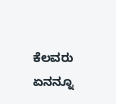ಕೆಲವರು ಏನನ್ನೂ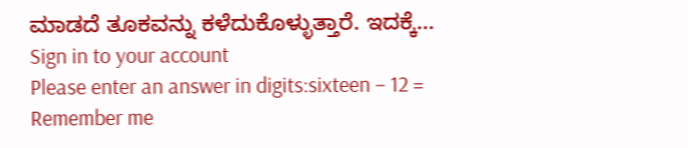ಮಾಡದೆ ತೂಕವನ್ನು ಕಳೆದುಕೊಳ್ಳುತ್ತಾರೆ. ಇದಕ್ಕೆ…
Sign in to your account
Please enter an answer in digits:sixteen − 12 =
Remember me